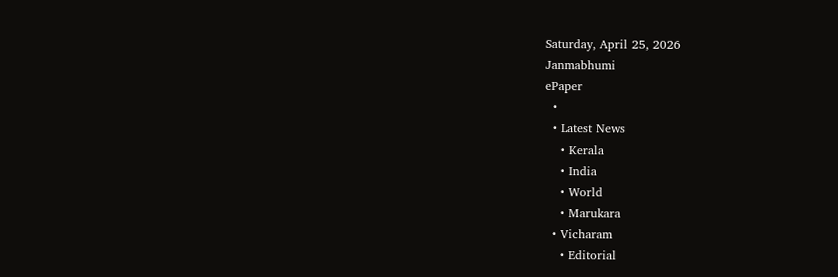Saturday, April 25, 2026
Janmabhumi
ePaper
  •
  • Latest News
    • Kerala
    • India
    • World
    • Marukara
  • Vicharam
    • Editorial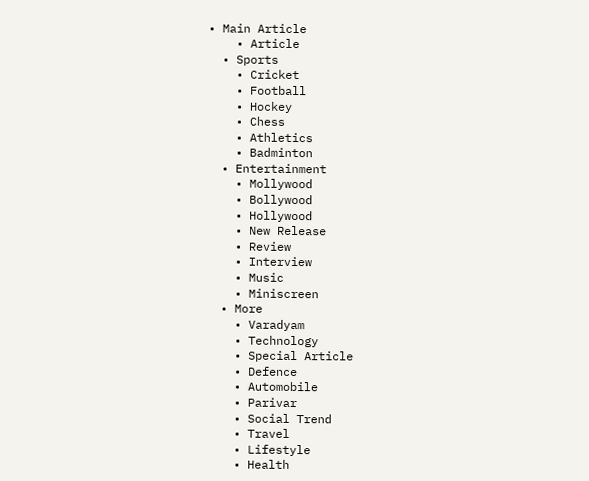• Main Article
    • Article
  • Sports
    • Cricket
    • Football
    • Hockey
    • Chess
    • Athletics
    • Badminton
  • Entertainment
    • Mollywood
    • Bollywood
    • Hollywood
    • New Release
    • Review
    • Interview
    • Music
    • Miniscreen
  • More
    • Varadyam
    • Technology
    • Special Article
    • Defence
    • Automobile
    • Parivar
    • Social Trend
    • Travel
    • Lifestyle
    • Health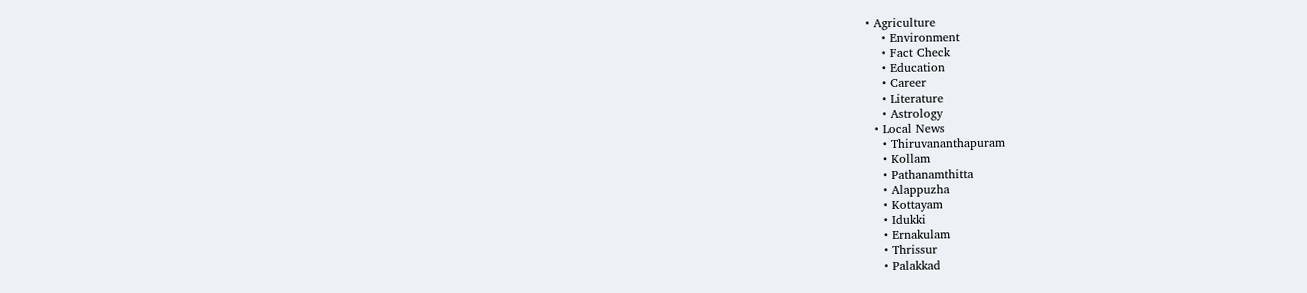• Agriculture
    • Environment
    • Fact Check
    • Education
    • Career
    • Literature
    • Astrology
  • Local News
    • Thiruvananthapuram
    • Kollam
    • Pathanamthitta
    • Alappuzha
    • Kottayam
    • Idukki
    • Ernakulam
    • Thrissur
    • Palakkad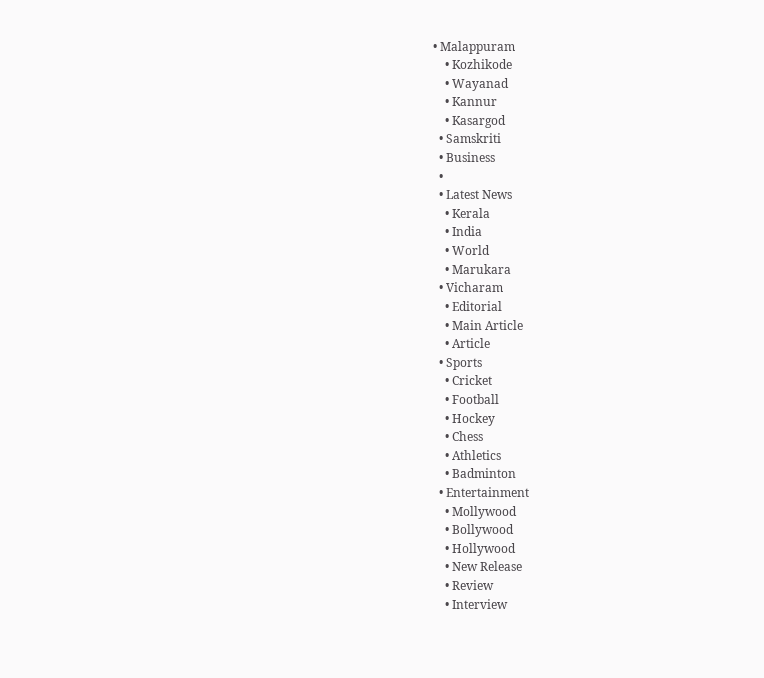• Malappuram
    • Kozhikode
    • Wayanad
    • Kannur
    • Kasargod
  • Samskriti
  • Business
  •
  • Latest News
    • Kerala
    • India
    • World
    • Marukara
  • Vicharam
    • Editorial
    • Main Article
    • Article
  • Sports
    • Cricket
    • Football
    • Hockey
    • Chess
    • Athletics
    • Badminton
  • Entertainment
    • Mollywood
    • Bollywood
    • Hollywood
    • New Release
    • Review
    • Interview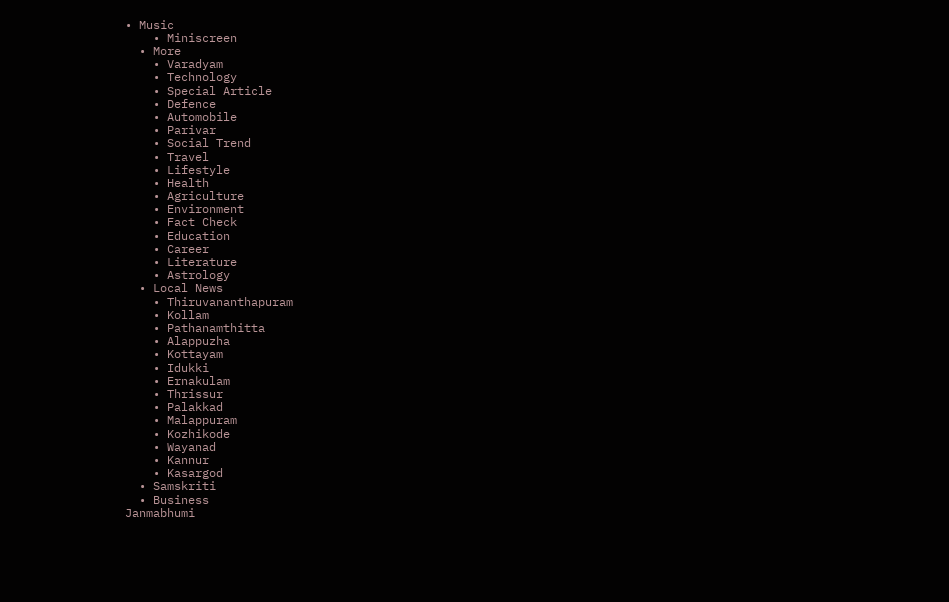• Music
    • Miniscreen
  • More
    • Varadyam
    • Technology
    • Special Article
    • Defence
    • Automobile
    • Parivar
    • Social Trend
    • Travel
    • Lifestyle
    • Health
    • Agriculture
    • Environment
    • Fact Check
    • Education
    • Career
    • Literature
    • Astrology
  • Local News
    • Thiruvananthapuram
    • Kollam
    • Pathanamthitta
    • Alappuzha
    • Kottayam
    • Idukki
    • Ernakulam
    • Thrissur
    • Palakkad
    • Malappuram
    • Kozhikode
    • Wayanad
    • Kannur
    • Kasargod
  • Samskriti
  • Business
Janmabhumi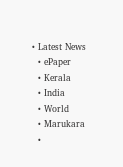• Latest News
  • ePaper
  • Kerala
  • India
  • World
  • Marukara
  •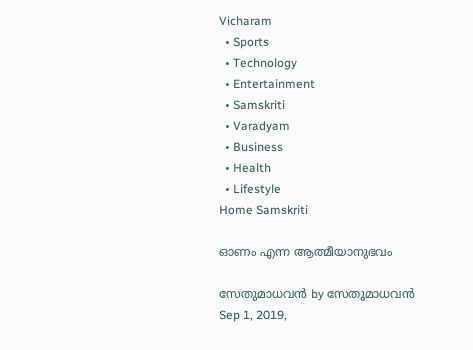Vicharam
  • Sports
  • Technology
  • Entertainment
  • Samskriti
  • Varadyam
  • Business
  • Health
  • Lifestyle
Home Samskriti

ഓണം എന്ന ആത്മീയാനുഭവം

സേതുമാധവന്‍ by സേതുമാധവന്‍
Sep 1, 2019,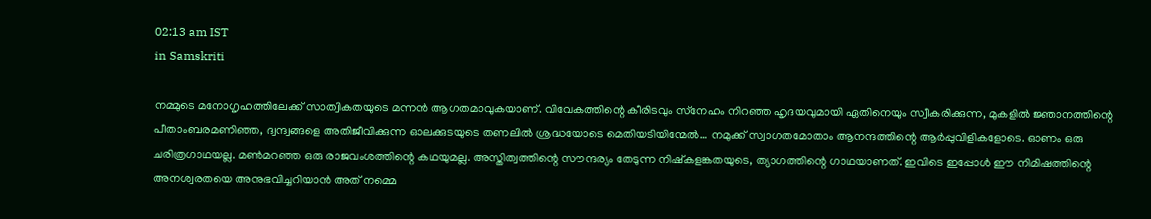02:13 am IST
in Samskriti

നമ്മുടെ മനോഗൃഹത്തിലേക്ക് സാത്വികതയുടെ മന്നന്‍ ആഗതമാവുകയാണ്. വിവേകത്തിന്റെ കീരിടവും സ്‌നേഹം നിറഞ്ഞ ഹൃദയവുമായി ഏതിനെയും സ്വീകരിക്കുന്ന, മുകളില്‍ ജ്ഞാനത്തിന്റെ പീതാംബരമണിഞ്ഞ, ദ്വന്ദ്വങ്ങളെ അതിജീവിക്കുന്ന ഓലക്കുടയുടെ തണലില്‍ ശ്രദ്ധയോടെ മെതിയടിയിന്മേല്‍… നമുക്ക് സ്വാഗതമോതാം ആനന്ദത്തിന്റെ ആര്‍പ്പുവിളികളോടെ. ഓണം ഒരു ചരിത്രഗാഥയല്ല. മണ്‍മറഞ്ഞ ഒരു രാജവംശത്തിന്റെ കഥയുമല്ല. അസ്തിത്വത്തിന്റെ സൗന്ദര്യം തേടുന്ന നിഷ്‌കളങ്കതയുടെ, ത്യാഗത്തിന്റെ ഗാഥയാണത്. ഇവിടെ ഇപ്പോള്‍ ഈ നിമിഷത്തിന്റെ അനശ്വരതയെ അനുഭവിച്ചറിയാന്‍ അത് നമ്മെ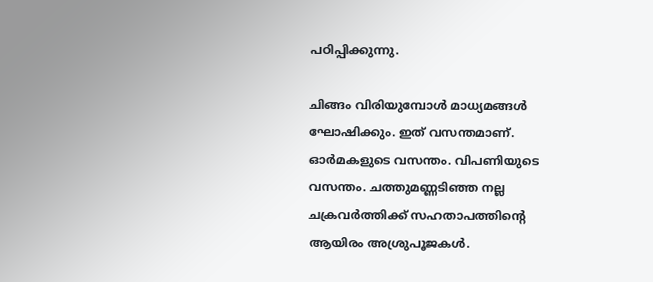പഠിപ്പിക്കുന്നു.

ചിങ്ങം വിരിയുമ്പോള്‍ മാധ്യമങ്ങള്‍ ഘോഷിക്കും. ഇത് വസന്തമാണ്. ഓര്‍മകളുടെ വസന്തം. വിപണിയുടെ വസന്തം. ചത്തുമണ്ണടിഞ്ഞ നല്ല ചക്രവര്‍ത്തിക്ക് സഹതാപത്തിന്റെ ആയിരം അശ്രുപൂജകള്‍.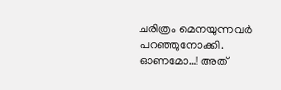ചരിത്രം മെനയുന്നവര്‍ പറഞ്ഞുനോക്കി. ഓണമോ…! അത്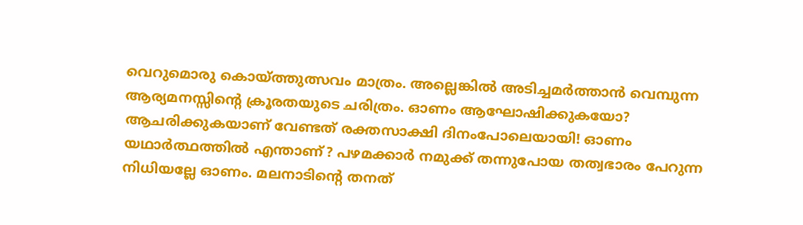വെറുമൊരു കൊയ്‌ത്തുത്സവം മാത്രം. അല്ലെങ്കില്‍ അടിച്ചമര്‍ത്താന്‍ വെമ്പുന്ന ആര്യമനസ്സിന്റെ ക്രൂരതയുടെ ചരിത്രം. ഓണം ആഘോഷിക്കുകയോ? ആചരിക്കുകയാണ് വേണ്ടത് രക്തസാക്ഷി ദിനംപോലെയായി! ഓണം യഥാര്‍ത്ഥത്തില്‍ എന്താണ്? പഴമക്കാര്‍ നമുക്ക് തന്നുപോയ തത്വഭാരം പേറുന്ന നിധിയല്ലേ ഓണം. മലനാടിന്റെ തനത്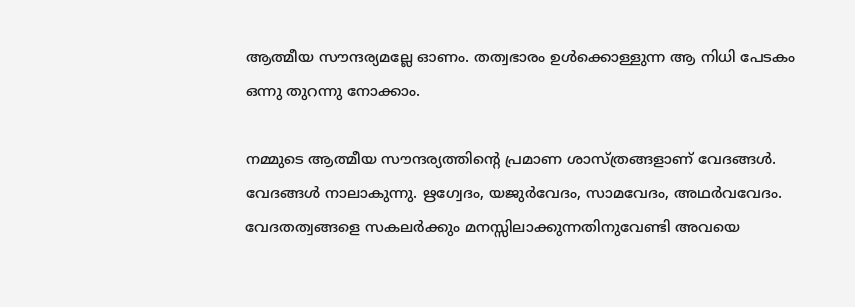ആത്മീയ സൗന്ദര്യമല്ലേ ഓണം. തത്വഭാരം ഉള്‍ക്കൊള്ളുന്ന ആ നിധി പേടകം ഒന്നു തുറന്നു നോക്കാം.

നമ്മുടെ ആത്മീയ സൗന്ദര്യത്തിന്റെ പ്രമാണ ശാസ്ത്രങ്ങളാണ് വേദങ്ങള്‍. വേദങ്ങള്‍ നാലാകുന്നു. ഋഗ്വേദം, യജുര്‍വേദം, സാമവേദം, അഥര്‍വവേദം. വേദതത്വങ്ങളെ സകലര്‍ക്കും മനസ്സിലാക്കുന്നതിനുവേണ്ടി അവയെ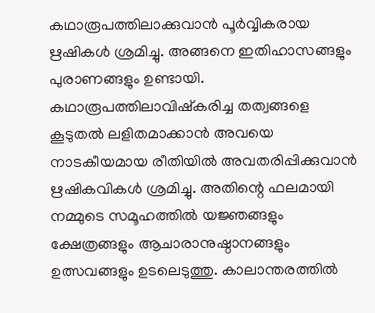കഥാരൂപത്തിലാക്കുവാന്‍ പൂര്‍വ്വികരായ ഋഷികള്‍ ശ്രമിച്ചു. അങ്ങനെ ഇതിഹാസങ്ങളും പുരാണങ്ങളും ഉണ്ടായി. കഥാരൂപത്തിലാവിഷ്‌കരിച്ച തത്വങ്ങളെ കൂടുതല്‍ ലളിതമാക്കാന്‍ അവയെ നാടകീയമായ രീതിയില്‍ അവതരിപ്പിക്കുവാന്‍ ഋഷികവികള്‍ ശ്രമിച്ചു. അതിന്റെ ഫലമായി നമ്മുടെ സമൂഹത്തില്‍ യജ്ഞങ്ങളും ക്ഷേത്രങ്ങളും ആചാരാനുഷ്ഠാനങ്ങളും ഉത്സവങ്ങളും ഉടലെടുത്തു. കാലാന്തരത്തില്‍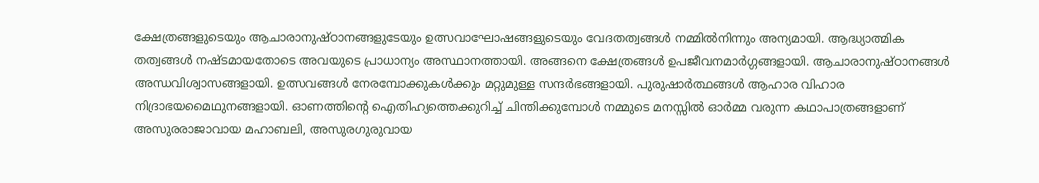ക്ഷേത്രങ്ങളുടെയും ആചാരാനുഷ്ഠാനങ്ങളുടേയും ഉത്സവാഘോഷങ്ങളുടെയും വേദതത്വങ്ങള്‍ നമ്മില്‍നിന്നും അന്യമായി. ആദ്ധ്യാത്മിക തത്വങ്ങള്‍ നഷ്ടമായതോടെ അവയുടെ പ്രാധാന്യം അസ്ഥാനത്തായി. അങ്ങനെ ക്ഷേത്രങ്ങള്‍ ഉപജീവനമാര്‍ഗ്ഗങ്ങളായി. ആചാരാനുഷ്ഠാനങ്ങള്‍ അന്ധവിശ്വാസങ്ങളായി. ഉത്സവങ്ങള്‍ നേരമ്പോക്കുകള്‍ക്കും മറ്റുമുള്ള സന്ദര്‍ഭങ്ങളായി. പുരുഷാര്‍ത്ഥങ്ങള്‍ ആഹാര വിഹാര നിദ്രാഭയമൈഥുനങ്ങളായി. ഓണത്തിന്റെ ഐതിഹ്യത്തെക്കുറിച്ച് ചിന്തിക്കുമ്പോള്‍ നമ്മുടെ മനസ്സില്‍ ഓര്‍മ്മ വരുന്ന കഥാപാത്രങ്ങളാണ് അസുരരാജാവായ മഹാബലി, അസുരഗുരുവായ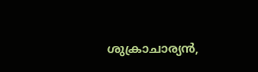ശുക്രാചാര്യന്‍,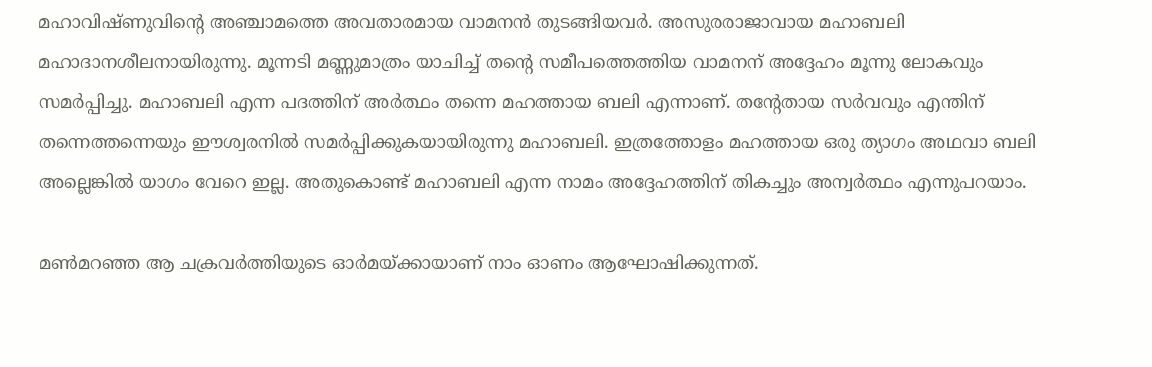മഹാവിഷ്ണുവിന്റെ അഞ്ചാമത്തെ അവതാരമായ വാമനന്‍ തുടങ്ങിയവര്‍. അസുരരാജാവായ മഹാബലി മഹാദാനശീലനായിരുന്നു. മൂന്നടി മണ്ണുമാത്രം യാചിച്ച് തന്റെ സമീപത്തെത്തിയ വാമനന് അദ്ദേഹം മൂന്നു ലോകവും സമര്‍പ്പിച്ചു. മഹാബലി എന്ന പദത്തിന് അര്‍ത്ഥം തന്നെ മഹത്തായ ബലി എന്നാണ്. തന്റേതായ സര്‍വവും എന്തിന് തന്നെത്തന്നെയും ഈശ്വരനില്‍ സമര്‍പ്പിക്കുകയായിരുന്നു മഹാബലി. ഇത്രത്തോളം മഹത്തായ ഒരു ത്യാഗം അഥവാ ബലി  അല്ലെങ്കില്‍ യാഗം വേറെ ഇല്ല. അതുകൊണ്ട് മഹാബലി എന്ന നാമം അദ്ദേഹത്തിന് തികച്ചും അന്വര്‍ത്ഥം എന്നുപറയാം.

മണ്‍മറഞ്ഞ ആ ചക്രവര്‍ത്തിയുടെ ഓര്‍മയ്‌ക്കായാണ് നാം ഓണം ആഘോഷിക്കുന്നത്.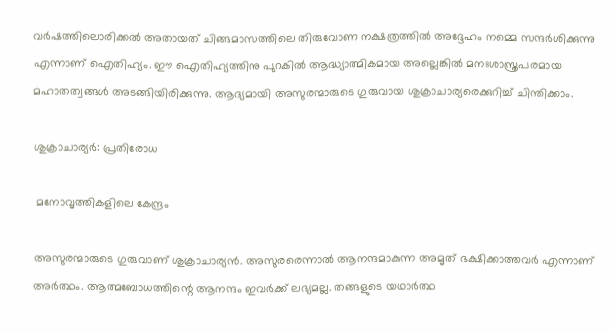വര്‍ഷത്തിലൊരിക്കല്‍ അതായത് ചിങ്ങമാസത്തിലെ തിരുവോണ നക്ഷത്രത്തില്‍ അദ്ദേഹം നമ്മെ സന്ദര്‍ശിക്കുന്നു എന്നാണ് ഐതിഹ്യം. ഈ ഐതിഹ്യത്തിനു പുറകില്‍ ആദ്ധ്യാത്മികമായ അല്ലെങ്കില്‍ മനഃശാസ്ത്രപരമായ മഹാതത്വങ്ങള്‍ അടങ്ങിയിരിക്കുന്നു. ആദ്യമായി അസുരന്മാരുടെ ഗുരുവായ ശുക്രാചാര്യരെക്കുറിച്ച് ചിന്തിക്കാം.

ശുക്രാചാര്യര്‍: പ്രതിരോധ

 മനോവൃത്തികളിലെ കേന്ദ്രം

അസുരന്മാരുടെ ഗുരുവാണ് ശുക്രാചാര്യന്‍. അസുരരെന്നാല്‍ ആനന്ദമാകുന്ന അമൃത് ഭക്ഷിക്കാത്തവര്‍ എന്നാണ് അര്‍ത്ഥം. ആത്മബോധത്തിന്റെ ആനന്ദം ഇവര്‍ക്ക് ലഭ്യമല്ല. തങ്ങളുടെ യഥാര്‍ത്ഥ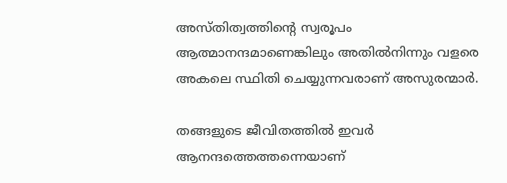അസ്തിത്വത്തിന്റെ സ്വരൂപം ആത്മാനന്ദമാണെങ്കിലും അതില്‍നിന്നും വളരെ അകലെ സ്ഥിതി ചെയ്യുന്നവരാണ് അസുരന്മാര്‍.

തങ്ങളുടെ ജീവിതത്തില്‍ ഇവര്‍ ആനന്ദത്തെത്തന്നെയാണ്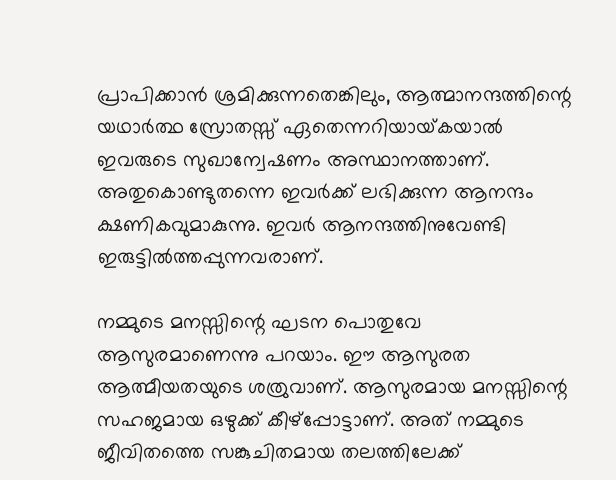പ്രാപിക്കാന്‍ ശ്രമിക്കുന്നതെങ്കിലും, ആത്മാനന്ദത്തിന്റെ യഥാര്‍ത്ഥ സ്രോതസ്സ് ഏതെന്നറിയായ്‌കയാല്‍ ഇവരുടെ സുഖാന്വേഷണം അസ്ഥാനത്താണ്. അതുകൊണ്ടുതന്നെ ഇവര്‍ക്ക് ലഭിക്കുന്ന ആനന്ദം ക്ഷണികവുമാകുന്നു. ഇവര്‍ ആനന്ദത്തിനുവേണ്ടി ഇരുട്ടില്‍ത്തപ്പുന്നവരാണ്.

നമ്മുടെ മനസ്സിന്റെ ഘടന പൊതുവേ ആസുരമാണെന്നു പറയാം. ഈ ആസുരത ആത്മീയതയുടെ ശത്രുവാണ്. ആസുരമായ മനസ്സിന്റെ സഹജമായ ഒഴുക്ക് കീഴ്‌പ്പോട്ടാണ്. അത് നമ്മുടെ ജീവിതത്തെ സങ്കുചിതമായ തലത്തിലേക്ക്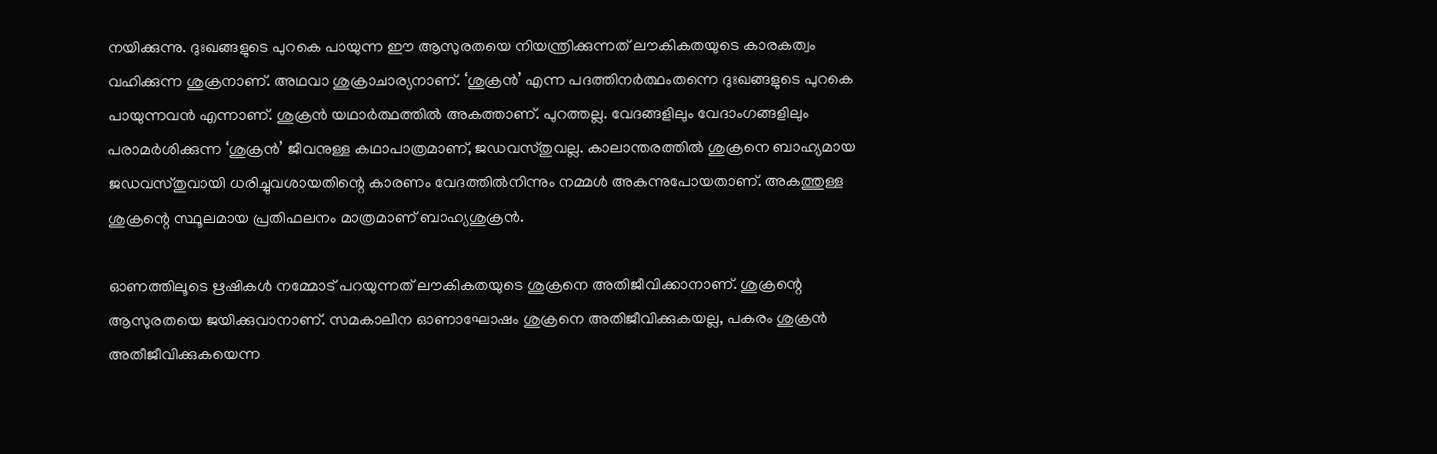നയിക്കുന്നു. ദുഃഖങ്ങളുടെ പുറകെ പായുന്ന ഈ ആസുരതയെ നിയന്ത്രിക്കുന്നത് ലൗകികതയുടെ കാരകത്വം വഹിക്കുന്ന ശുക്രനാണ്. അഥവാ ശുക്രാചാര്യനാണ്. ‘ശുക്രന്‍’ എന്ന പദത്തിനര്‍ത്ഥംതന്നെ ദുഃഖങ്ങളുടെ പുറകെ പായുന്നവന്‍ എന്നാണ്. ശുക്രന്‍ യഥാര്‍ത്ഥത്തില്‍ അകത്താണ്. പുറത്തല്ല. വേദങ്ങളിലും വേദാംഗങ്ങളിലും പരാമര്‍ശിക്കുന്ന ‘ശുക്രന്‍’ ജീവനുള്ള കഥാപാത്രമാണ്, ജഡവസ്തുവല്ല. കാലാന്തരത്തില്‍ ശുക്രനെ ബാഹ്യമായ ജഡവസ്തുവായി ധരിച്ചുവശായതിന്റെ കാരണം വേദത്തില്‍നിന്നും നമ്മള്‍ അകന്നുപോയതാണ്. അകത്തുള്ള ശുക്രന്റെ സ്ഥൂലമായ പ്രതിഫലനം മാത്രമാണ് ബാഹ്യശുക്രന്‍.

ഓണത്തിലൂടെ ഋഷികള്‍ നമ്മോട് പറയുന്നത് ലൗകികതയുടെ ശുക്രനെ അതിജീവിക്കാനാണ്. ശുക്രന്റെ ആസുരതയെ ജയിക്കുവാനാണ്. സമകാലീന ഓണാഘോഷം ശുക്രനെ അതിജീവിക്കുകയല്ല, പകരം ശുക്രന്‍ അതീജീവിക്കുകയെന്ന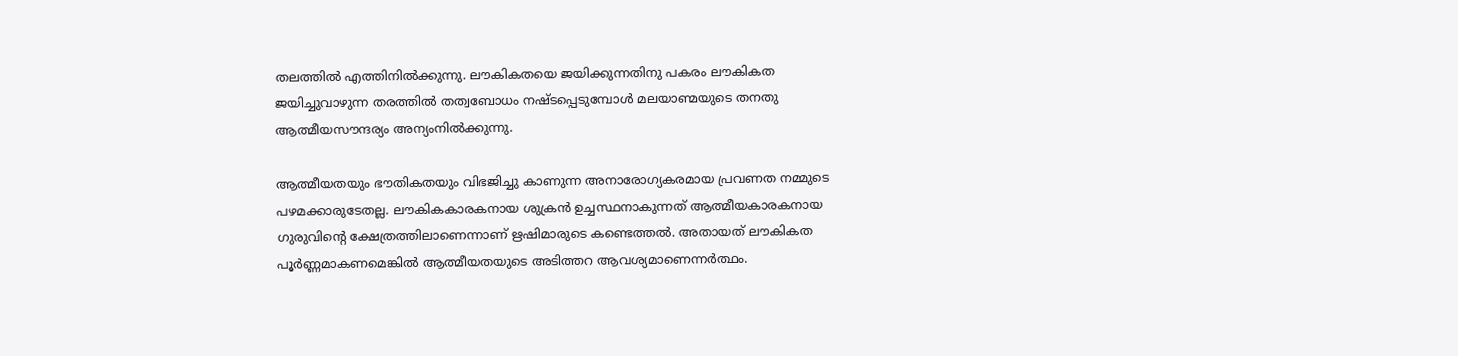തലത്തില്‍ എത്തിനില്‍ക്കുന്നു. ലൗകികതയെ ജയിക്കുന്നതിനു പകരം ലൗകികത ജയിച്ചുവാഴുന്ന തരത്തില്‍ തത്വബോധം നഷ്ടപ്പെടുമ്പോള്‍ മലയാണ്മയുടെ തനതു ആത്മീയസൗന്ദര്യം അന്യംനില്‍ക്കുന്നു.

ആത്മീയതയും ഭൗതികതയും വിഭജിച്ചു കാണുന്ന അനാരോഗ്യകരമായ പ്രവണത നമ്മുടെ പഴമക്കാരുടേതല്ല. ലൗകികകാരകനായ ശുക്രന്‍ ഉച്ചസ്ഥനാകുന്നത് ആത്മീയകാരകനായ ഗുരുവിന്റെ ക്ഷേത്രത്തിലാണെന്നാണ് ഋഷിമാരുടെ കണ്ടെത്തല്‍. അതായത് ലൗകികത പൂര്‍ണ്ണമാകണമെങ്കില്‍ ആത്മീയതയുടെ അടിത്തറ ആവശ്യമാണെന്നര്‍ത്ഥം.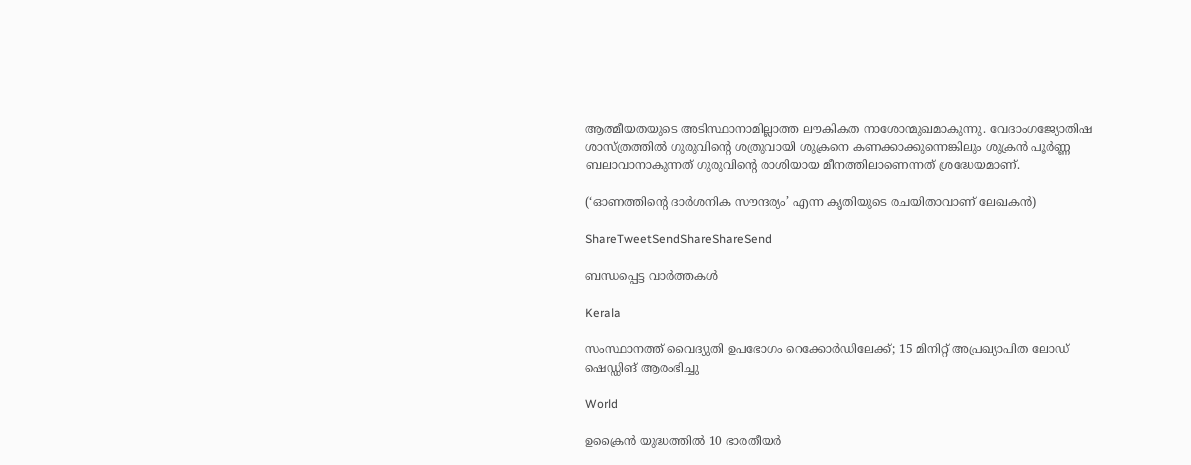ആത്മീയതയുടെ അടിസ്ഥാനാമില്ലാത്ത ലൗകികത നാശോന്മുഖമാകുന്നു. വേദാംഗജ്യോതിഷ ശാസ്ത്രത്തില്‍ ഗുരുവിന്റെ ശത്രുവായി ശുക്രനെ കണക്കാക്കുന്നെങ്കിലും ശുക്രന്‍ പൂര്‍ണ്ണ ബലാവാനാകുന്നത് ഗുരുവിന്റെ രാശിയായ മീനത്തിലാണെന്നത് ശ്രദ്ധേയമാണ്.

(‘ഓണത്തിന്റെ ദാര്‍ശനിക സൗന്ദര്യം’ എന്ന കൃതിയുടെ രചയിതാവാണ് ലേഖകന്‍)

ShareTweetSendShareShareSend

ബന്ധപ്പെട്ട വാര്‍ത്തകള്‍

Kerala

സംസ്ഥാനത്ത് വൈദ്യുതി ഉപഭോഗം റെക്കോർഡിലേക്ക്; 15 മിനിറ്റ് അപ്രഖ്യാപിത ലോഡ് ഷെഡ്ഡിങ് ആരംഭിച്ചു

World

ഉക്രൈന്‍ യുദ്ധത്തില്‍ 10 ഭാരതീയര്‍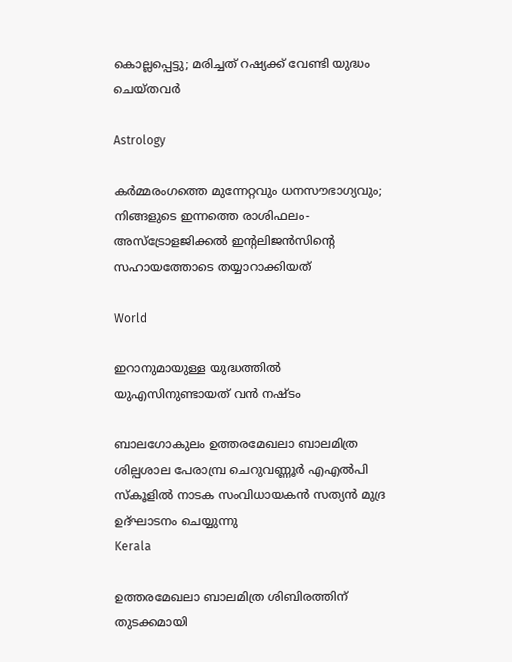കൊല്ലപ്പെട്ടു; മരിച്ചത് റഷ്യക്ക് വേണ്ടി യുദ്ധം ചെയ്തവര്‍

Astrology

കർമ്മരംഗത്തെ മുന്നേറ്റവും ധനസൗഭാഗ്യവും; നിങ്ങളുടെ ഇന്നത്തെ രാശിഫലം- അസ്ട്രോളജിക്കൽ ഇന്റലിജൻസിന്റെ സഹായത്തോടെ തയ്യാറാക്കിയത്

World

ഇറാനുമായുള്ള യുദ്ധത്തില്‍ യുഎസിനുണ്ടായത് വന്‍ നഷ്ടം

ബാലഗോകുലം ഉത്തരമേഖലാ ബാലമിത്ര ശില്പശാല പേരാമ്പ്ര ചെറുവണ്ണൂര്‍ എഎല്‍പി സ്‌കൂളില്‍ നാടക സംവിധായകന്‍ സത്യന്‍ മുദ്ര ഉദ്ഘാടനം ചെയ്യുന്നു
Kerala

ഉത്തരമേഖലാ ബാലമിത്ര ശിബിരത്തിന് തുടക്കമായി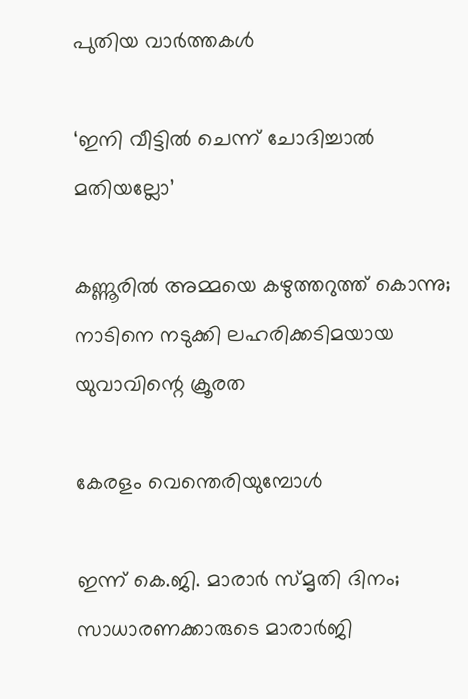പുതിയ വാര്‍ത്തകള്‍

‘ഇനി വീട്ടില്‍ ചെന്ന് ചോദിച്ചാല്‍ മതിയല്ലോ’

കണ്ണൂരിൽ അമ്മയെ കഴുത്തറുത്ത്‌ കൊന്നു; നാടിനെ നടുക്കി ലഹരിക്കടിമയായ യുവാവിന്റെ ക്രൂരത

കേരളം വെന്തെരിയുമ്പോള്‍

ഇന്ന് കെ.ജി. മാരാര്‍ സ്മൃതി ദിനം; സാധാരണക്കാരുടെ മാരാര്‍ജി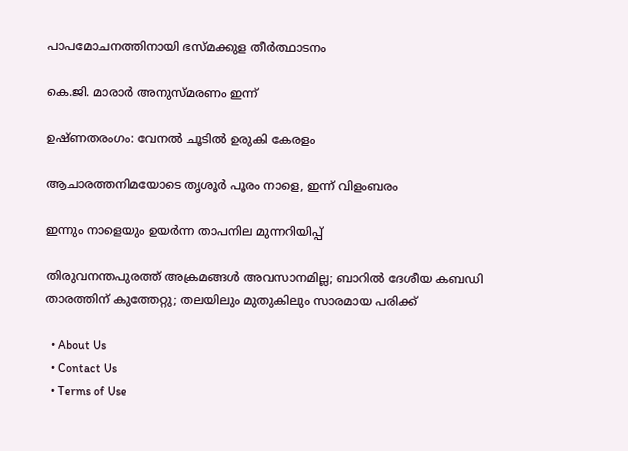പാപമോചനത്തിനായി ഭസ്മക്കുള തീര്‍ത്ഥാടനം

കെ.ജി. മാരാര്‍ അനുസ്മരണം ഇന്ന്

ഉഷ്ണതരംഗം: വേനല്‍ ചൂടില്‍ ഉരുകി കേരളം

ആചാരത്തനിമയോടെ തൃശൂര്‍ പൂരം നാളെ, ഇന്ന് വിളംബരം

ഇന്നും നാളെയും ഉയര്‍ന്ന താപനില മുന്നറിയിപ്പ്

തിരുവനന്തപുരത്ത് അക്രമങ്ങള്‍ അവസാനമില്ല; ബാറില്‍ ദേശീയ കബഡി താരത്തിന് കുത്തേറ്റു; തലയിലും മുതുകിലും സാരമായ പരിക്ക്

  • About Us
  • Contact Us
  • Terms of Use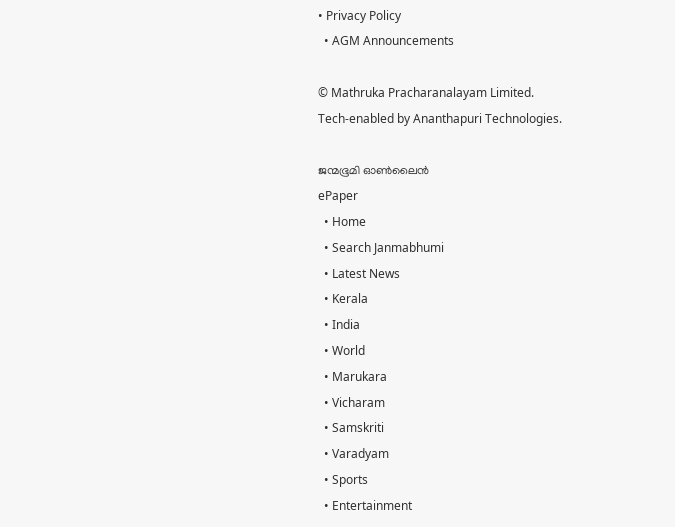• Privacy Policy
  • AGM Announcements

© Mathruka Pracharanalayam Limited.
Tech-enabled by Ananthapuri Technologies.

ജന്മഭൂമി ഓണ്‍ലൈന്‍
ePaper
  • Home
  • Search Janmabhumi
  • Latest News
  • Kerala
  • India
  • World
  • Marukara
  • Vicharam
  • Samskriti
  • Varadyam
  • Sports
  • Entertainment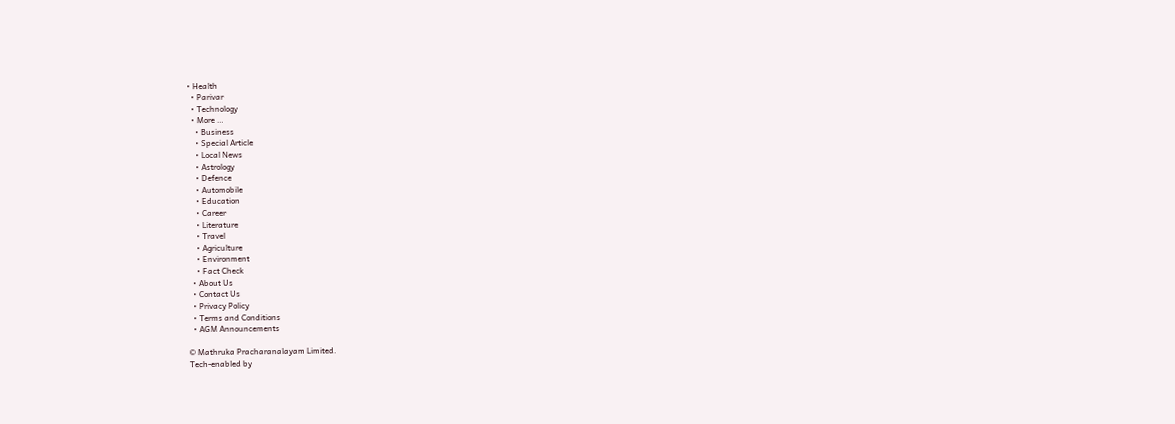• Health
  • Parivar
  • Technology
  • More …
    • Business
    • Special Article
    • Local News
    • Astrology
    • Defence
    • Automobile
    • Education
    • Career
    • Literature
    • Travel
    • Agriculture
    • Environment
    • Fact Check
  • About Us
  • Contact Us
  • Privacy Policy
  • Terms and Conditions
  • AGM Announcements

© Mathruka Pracharanalayam Limited.
Tech-enabled by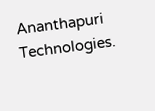Ananthapuri Technologies.